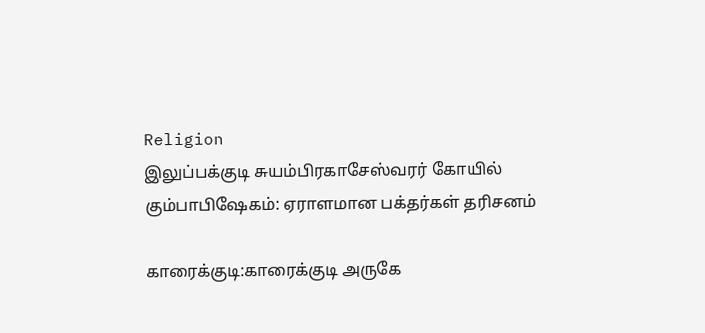Religion
இலுப்பக்குடி சுயம்பிரகாசேஸ்வரர் கோயில் கும்பாபிஷேகம்: ஏராளமான பக்தர்கள் தரிசனம்

காரைக்குடி:காரைக்குடி அருகே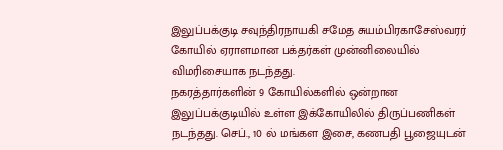இலுப்பக்குடி சவுந்திரநாயகி சமேத சுயம்பிரகாசேஸ்வரர் கோயில் ஏராளமான பக்தர்கள் முன்னிலையில் விமரிசையாக நடந்தது.
நகரத்தார்களின் 9 கோயில்களில் ஒன்றான இலுப்பக்குடியில் உள்ள இக்கோயிலில் திருப்பணிகள் நடந்தது. செப்., 10 ல் மங்கள இசை, கணபதி பூஜையுடன்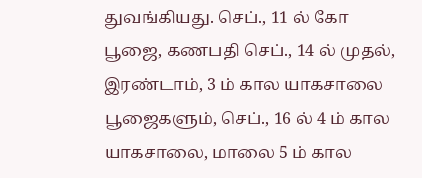துவங்கியது. செப்., 11 ல் கோ பூஜை, கணபதி செப்., 14 ல் முதல், இரண்டாம், 3 ம் கால யாகசாலை பூஜைகளும், செப்., 16 ல் 4 ம் கால யாகசாலை, மாலை 5 ம் கால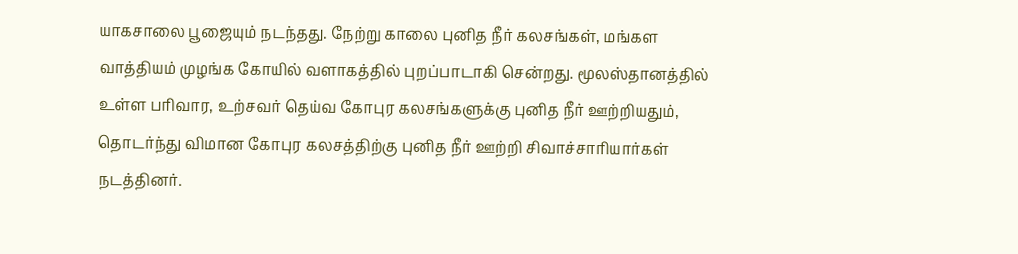யாகசாலை பூஜையும் நடந்தது. நேற்று காலை புனித நீர் கலசங்கள், மங்கள வாத்தியம் முழங்க கோயில் வளாகத்தில் புறப்பாடாகி சென்றது. மூலஸ்தானத்தில் உள்ள பரிவார, உற்சவர் தெய்வ கோபுர கலசங்களுக்கு புனித நீர் ஊற்றியதும், தொடர்ந்து விமான கோபுர கலசத்திற்கு புனித நீர் ஊற்றி சிவாச்சாரியார்கள் நடத்தினர்.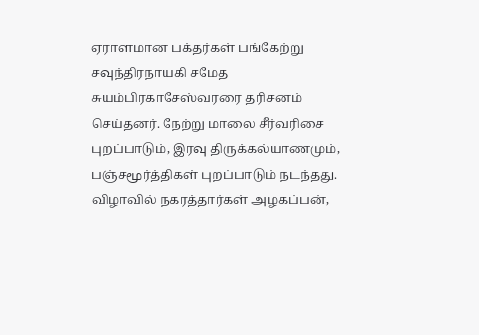ஏராளமான பக்தர்கள் பங்கேற்று சவுந்திரநாயகி சமேத சுயம்பிரகாசேஸ்வரரை தரிசனம் செய்தனர். நேற்று மாலை சீர்வரிசை புறப்பாடும், இரவு திருக்கல்யாணமும், பஞ்சமூர்த்திகள் புறப்பாடும் நடந்தது. விழாவில் நகரத்தார்கள் அழகப்பன்,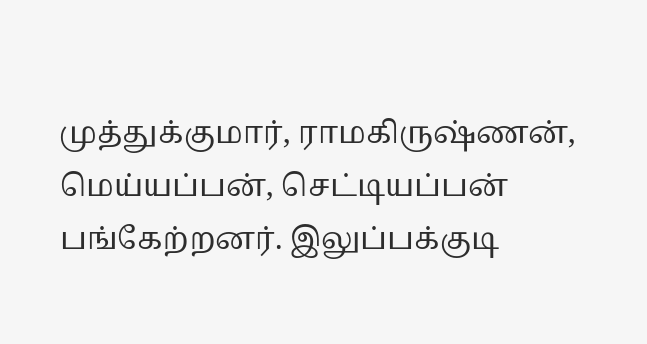முத்துக்குமார், ராமகிருஷ்ணன், மெய்யப்பன், செட்டியப்பன் பங்கேற்றனர். இலுப்பக்குடி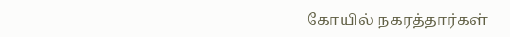கோயில் நகரத்தார்கள்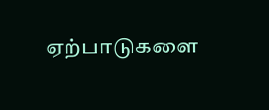ஏற்பாடுகளை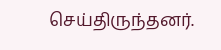செய்திருந்தனர்.